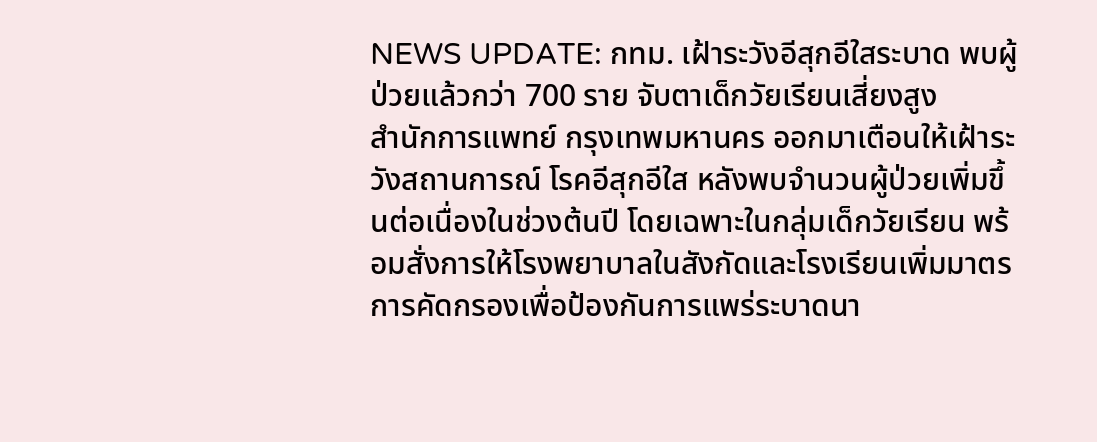NEWS UPDATE: กทม. เฝ้าระวังอีสุกอีใสระบาด พบผู้ป่วยแล้วกว่า 700 ราย จับตาเด็กวัยเรียนเสี่ยงสูง
สำนักการแพทย์ กรุงเทพมหานคร ออกมาเตือนให้เฝ้าระวังสถานการณ์ โรคอีสุกอีใส หลังพบจำนวนผู้ป่วยเพิ่มขึ้นต่อเนื่องในช่วงต้นปี โดยเฉพาะในกลุ่มเด็กวัยเรียน พร้อมสั่งการให้โรงพยาบาลในสังกัดและโรงเรียนเพิ่มมาตรการคัดกรองเพื่อป้องกันการแพร่ระบาดนา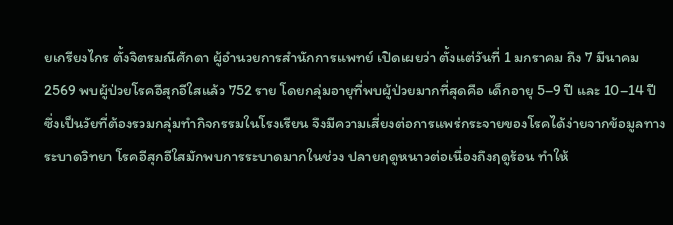ยเกรียงไกร ตั้งจิตรมณีศักดา ผู้อำนวยการสำนักการแพทย์ เปิดเผยว่า ตั้งแต่วันที่ 1 มกราคม ถึง 7 มีนาคม 2569 พบผู้ป่วยโรคอีสุกอีใสแล้ว 752 ราย โดยกลุ่มอายุที่พบผู้ป่วยมากที่สุดคือ เด็กอายุ 5–9 ปี และ 10–14 ปี ซึ่งเป็นวัยที่ต้องรวมกลุ่มทำกิจกรรมในโรงเรียน จึงมีความเสี่ยงต่อการแพร่กระจายของโรคได้ง่ายจากข้อมูลทางระบาดวิทยา โรคอีสุกอีใสมักพบการระบาดมากในช่วง ปลายฤดูหนาวต่อเนื่องถึงฤดูร้อน ทำให้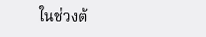ในช่วงต้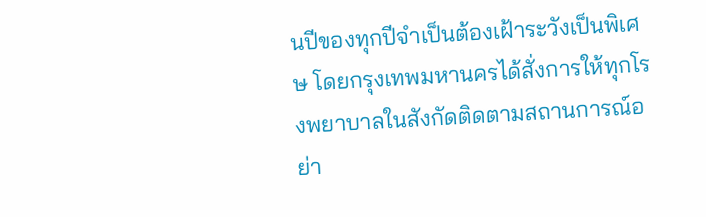นปีของทุกปีจำเป็นต้องเฝ้าระวังเป็นพิเศษ โดยกรุงเทพมหานครได้สั่งการให้ทุกโรงพยาบาลในสังกัดติดตามสถานการณ์อย่า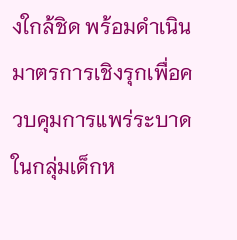งใกล้ชิด พร้อมดำเนินมาตรการเชิงรุกเพื่อควบคุมการแพร่ระบาดในกลุ่มเด็กห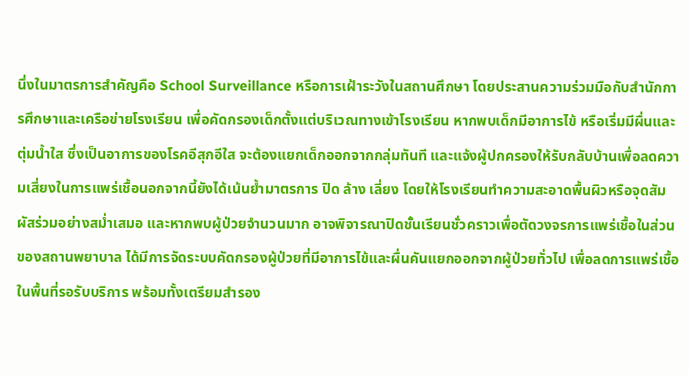นึ่งในมาตรการสำคัญคือ School Surveillance หรือการเฝ้าระวังในสถานศึกษา โดยประสานความร่วมมือกับสำนักการศึกษาและเครือข่ายโรงเรียน เพื่อคัดกรองเด็กตั้งแต่บริเวณทางเข้าโรงเรียน หากพบเด็กมีอาการไข้ หรือเริ่มมีผื่นและตุ่มน้ำใส ซึ่งเป็นอาการของโรคอีสุกอีใส จะต้องแยกเด็กออกจากกลุ่มทันที และแจ้งผู้ปกครองให้รับกลับบ้านเพื่อลดความเสี่ยงในการแพร่เชื้อนอกจากนี้ยังได้เน้นย้ำมาตรการ ปิด ล้าง เลี่ยง โดยให้โรงเรียนทำความสะอาดพื้นผิวหรือจุดสัมผัสร่วมอย่างสม่ำเสมอ และหากพบผู้ป่วยจำนวนมาก อาจพิจารณาปิดชั้นเรียนชั่วคราวเพื่อตัดวงจรการแพร่เชื้อในส่วนของสถานพยาบาล ได้มีการจัดระบบคัดกรองผู้ป่วยที่มีอาการไข้และผื่นคันแยกออกจากผู้ป่วยทั่วไป เพื่อลดการแพร่เชื้อในพื้นที่รอรับบริการ พร้อมทั้งเตรียมสำรอง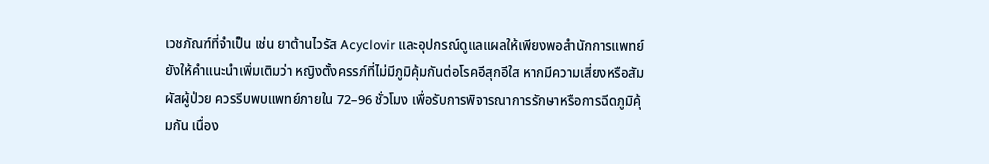เวชภัณฑ์ที่จำเป็น เช่น ยาต้านไวรัส Acyclovir และอุปกรณ์ดูแลแผลให้เพียงพอสำนักการแพทย์ยังให้คำแนะนำเพิ่มเติมว่า หญิงตั้งครรภ์ที่ไม่มีภูมิคุ้มกันต่อโรคอีสุกอีใส หากมีความเสี่ยงหรือสัมผัสผู้ป่วย ควรรีบพบแพทย์ภายใน 72–96 ชั่วโมง เพื่อรับการพิจารณาการรักษาหรือการฉีดภูมิคุ้มกัน เนื่อง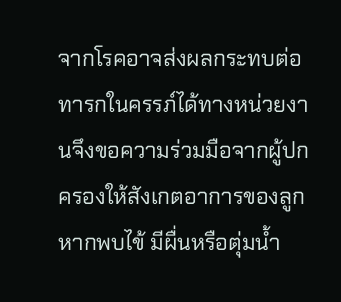จากโรคอาจส่งผลกระทบต่อทารกในครรภ์ได้ทางหน่วยงานจึงขอความร่วมมือจากผู้ปกครองให้สังเกตอาการของลูก หากพบไข้ มีผื่นหรือตุ่มน้ำ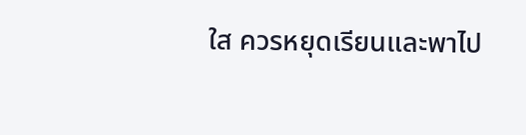ใส ควรหยุดเรียนและพาไป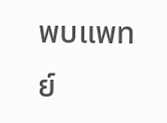พบแพทย์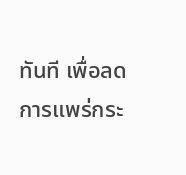ทันที เพื่อลดการแพร่กระ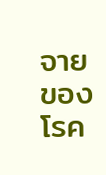จายของโรค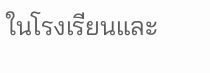ในโรงเรียนและ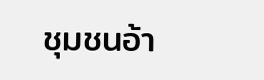ชุมชนอ้า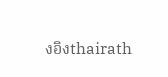งอิงthairath